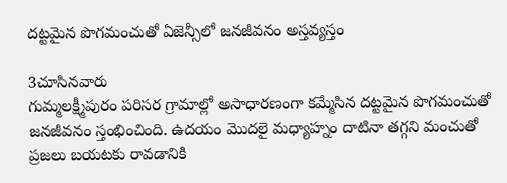దట్టమైన పొగమంచుతో ఏజెన్సీలో జనజీవనం అస్తవ్యస్తం

3చూసినవారు
గుమ్మలక్ష్మీపురం పరిసర గ్రామాల్లో అసాధారణంగా కమ్మేసిన దట్టమైన పొగమంచుతో జనజీవనం స్తంభించింది. ఉదయం మొదలై మధ్యాహ్నం దాటినా తగ్గని మంచుతో ప్రజలు బయటకు రావడానికి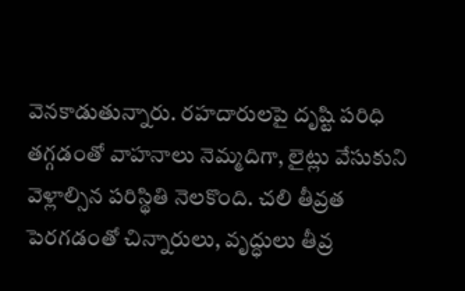వెనకాడుతున్నారు. రహదారులపై దృష్టి పరిధి తగ్గడంతో వాహనాలు నెమ్మదిగా, లైట్లు వేసుకుని వెళ్లాల్సిన పరిస్థితి నెలకొంది. చలి తీవ్రత పెరగడంతో చిన్నారులు, వృద్ధులు తీవ్ర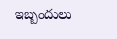ఇబ్బందులు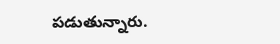పడుతున్నారు.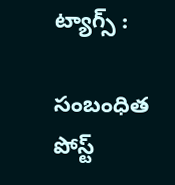ట్యాగ్స్ :

సంబంధిత పోస్ట్